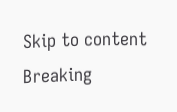Skip to content
Breaking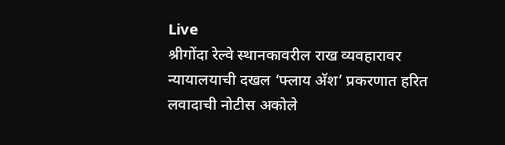Live
श्रीगोंदा रेल्वे स्थानकावरील राख व्यवहारावर न्यायालयाची दखल ‘फ्लाय अ‍ॅश’ प्रकरणात हरित लवादाची नोटीस अकोले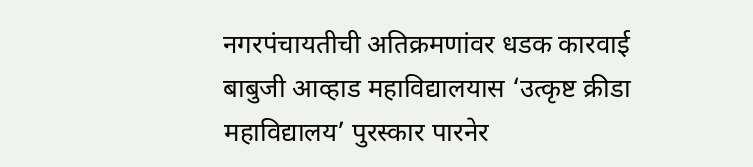नगरपंचायतीची अतिक्रमणांवर धडक कारवाई बाबुजी आव्हाड महाविद्यालयास ‘उत्कृष्ट क्रीडा महाविद्यालय’ पुरस्कार पारनेर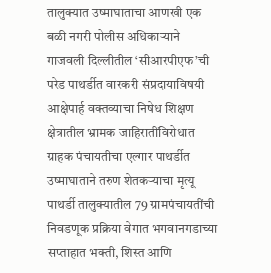तालुक्यात उष्माघाताचा आणखी एक बळी नगरी पोलीस अधिकार्‍याने गाजवली दिल्लीतील ‘सीआरपीएफ’ची परेड पाथर्डीत वारकरी संप्रदायाविषयी आक्षेपार्ह वक्तव्याचा निषेध शिक्षण क्षेत्रातील भ्रामक जाहिरातींविरोधात ग्राहक पंचायतीचा एल्गार पाथर्डीत उष्माघाताने तरुण शेतकर्‍याचा मृत्यू पाथर्डी तालुक्यातील 79 ग्रामपंचायतींची निवडणूक प्रक्रिया वेगात भगवानगडाच्या सप्ताहात भक्ती, शिस्त आणि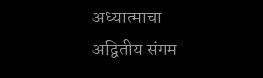अध्यात्माचा अद्वितीय संगम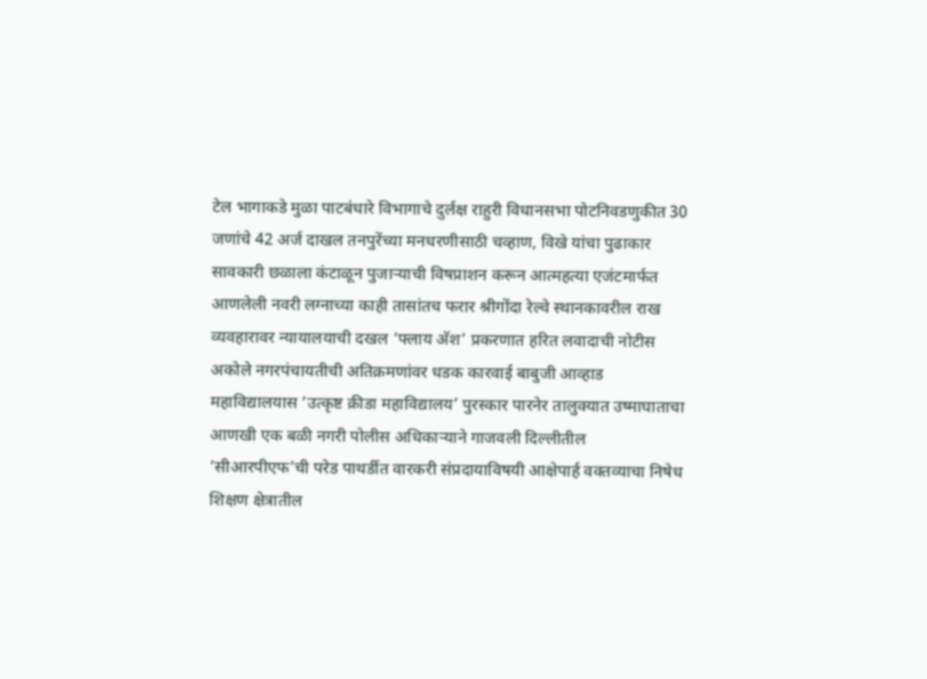टेल भागाकडे मुळा पाटबंधारे विभागाचे दुर्लक्ष राहुरी विधानसभा पोटनिवडणुकीत 30 जणांचे 42 अर्ज दाखल तनपुरेंच्या मनधरणीसाठी चव्हाण, विखे यांचा पुढाकार सावकारी छळाला कंटाळून पुजार्‍याची विषप्राशन करून आत्महत्या एजंटमार्फत आणलेली नवरी लग्नाच्या काही तासांतच फरार श्रीगोंदा रेल्वे स्थानकावरील राख व्यवहारावर न्यायालयाची दखल ‘फ्लाय अ‍ॅश’ प्रकरणात हरित लवादाची नोटीस अकोले नगरपंचायतीची अतिक्रमणांवर धडक कारवाई बाबुजी आव्हाड महाविद्यालयास ‘उत्कृष्ट क्रीडा महाविद्यालय’ पुरस्कार पारनेर तालुक्यात उष्माघाताचा आणखी एक बळी नगरी पोलीस अधिकार्‍याने गाजवली दिल्लीतील ‘सीआरपीएफ’ची परेड पाथर्डीत वारकरी संप्रदायाविषयी आक्षेपार्ह वक्तव्याचा निषेध शिक्षण क्षेत्रातील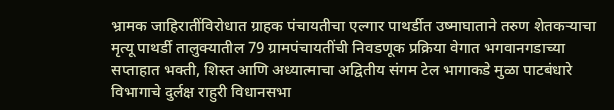भ्रामक जाहिरातींविरोधात ग्राहक पंचायतीचा एल्गार पाथर्डीत उष्माघाताने तरुण शेतकर्‍याचा मृत्यू पाथर्डी तालुक्यातील 79 ग्रामपंचायतींची निवडणूक प्रक्रिया वेगात भगवानगडाच्या सप्ताहात भक्ती, शिस्त आणि अध्यात्माचा अद्वितीय संगम टेल भागाकडे मुळा पाटबंधारे विभागाचे दुर्लक्ष राहुरी विधानसभा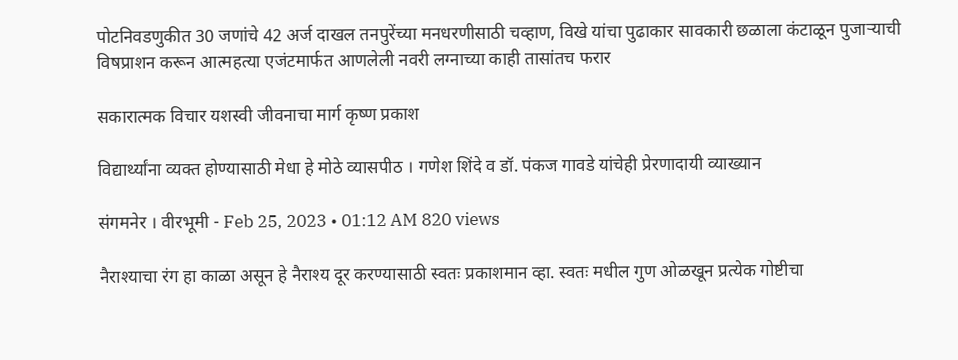पोटनिवडणुकीत 30 जणांचे 42 अर्ज दाखल तनपुरेंच्या मनधरणीसाठी चव्हाण, विखे यांचा पुढाकार सावकारी छळाला कंटाळून पुजार्‍याची विषप्राशन करून आत्महत्या एजंटमार्फत आणलेली नवरी लग्नाच्या काही तासांतच फरार

सकारात्मक विचार यशस्वी जीवनाचा मार्ग कृष्ण प्रकाश

विद्यार्थ्यांना व्यक्त होण्यासाठी मेधा हे मोठे व्यासपीठ । गणेश शिंदे व डॉ. पंकज गावडे यांचेही प्रेरणादायी व्याख्यान

संगमनेर । वीरभूमी - Feb 25, 2023 • 01:12 AM 820 views

नैराश्याचा रंग हा काळा असून हे नैराश्य दूर करण्यासाठी स्वतः प्रकाशमान व्हा. स्वतः मधील गुण ओळखून प्रत्येक गोष्टीचा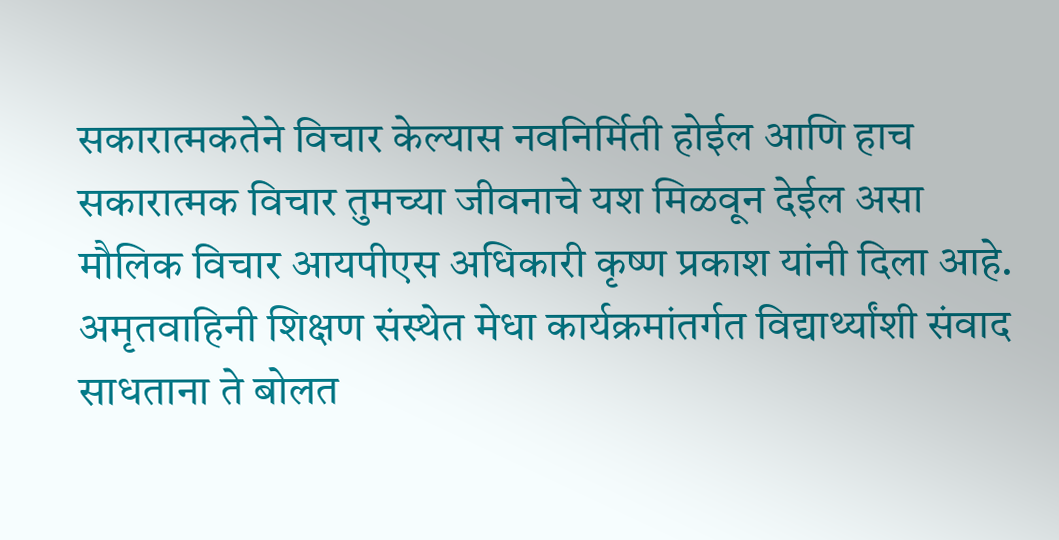सकारात्मकतेने विचार केल्यास नवनिर्मिती होईल आणि हाच सकारात्मक विचार तुमच्या जीवनाचे यश मिळवून देईल असा मौलिक विचार आयपीएस अधिकारी कृष्ण प्रकाश यांनी दिला आहे. अमृतवाहिनी शिक्षण संस्थेत मेधा कार्यक्रमांतर्गत विद्यार्थ्यांशी संवाद साधताना ते बोलत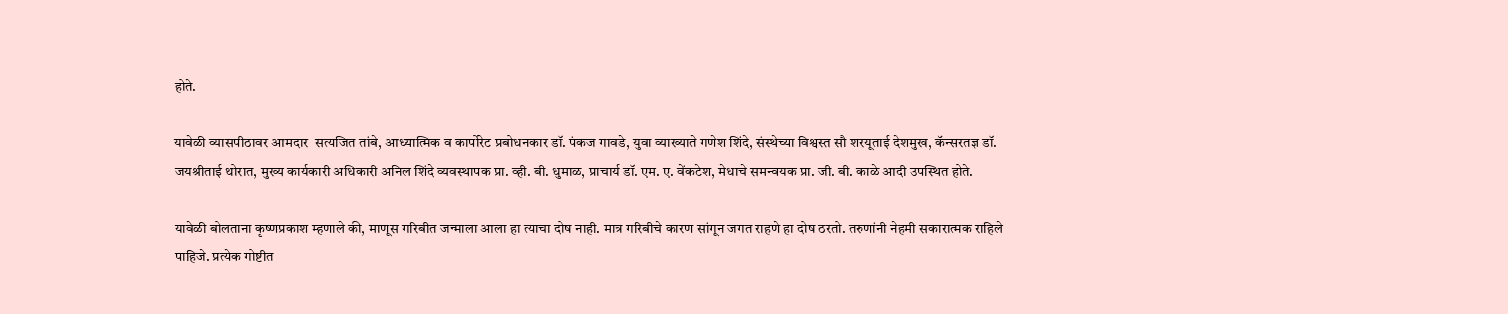होते.

यावेळी व्यासपीठावर आमदार  सत्यजित तांबे, आध्यात्मिक व कार्पोरेट प्रबोधनकार डॉ. पंकज गावडे, युवा व्याख्याते गणेश शिंदे, संस्थेच्या विश्वस्त सौ शरयूताई देशमुख, कॅन्सरतज्ञ डॉ. जयश्रीताई थोरात, मुख्य कार्यकारी अधिकारी अनिल शिंदे व्यवस्थापक प्रा. व्ही. बी. धुमाळ, प्राचार्य डॉ. एम. ए. वेंकटेश, मेधाचे समन्वयक प्रा. जी. बी. काळे आदी उपस्थित होते.

यावेळी बोलताना कृष्णप्रकाश म्हणाले की, माणूस गरिबीत जन्माला आला हा त्याचा दोष नाही. मात्र गरिबीचे कारण सांगून जगत राहणे हा दोष ठरतो. तरुणांनी नेहमी सकारात्मक राहिले पाहिजे. प्रत्येक गोष्टीत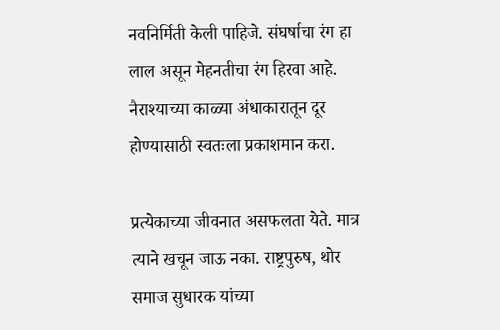नवनिर्मिती केली पाहिजे. संघर्षाचा रंग हा लाल असून मेहनतीचा रंग हिरवा आहे. नैराश्याच्या काळ्या अंधाकारातून दूर होण्यासाठी स्वतःला प्रकाशमान करा.

प्रत्येकाच्या जीवनात असफलता येते. मात्र त्याने खचून जाऊ नका. राष्ट्रपुरुष, थोर समाज सुधारक यांच्या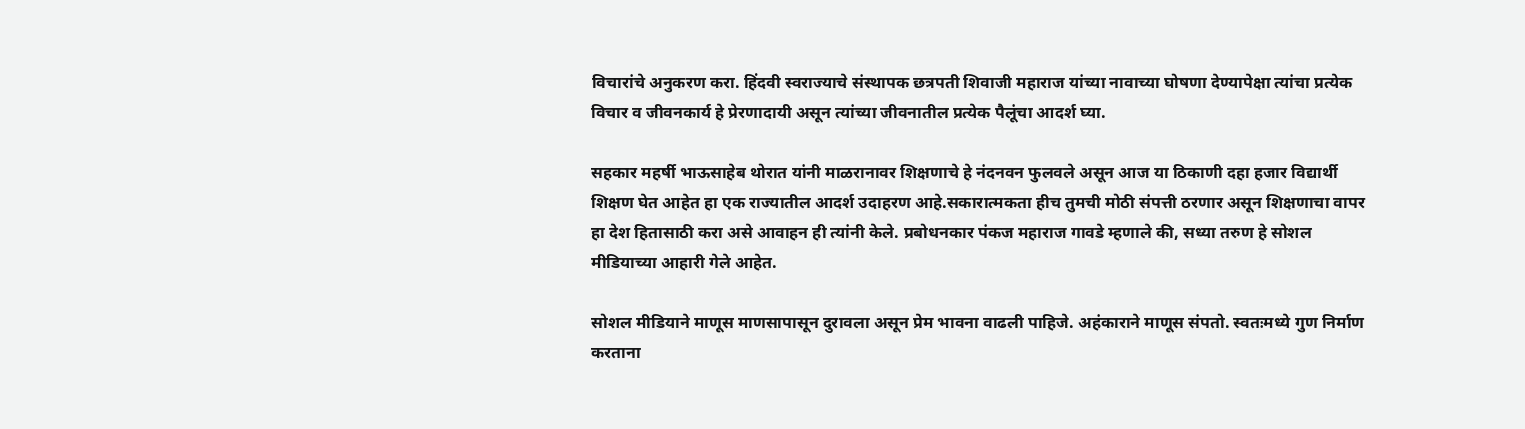विचारांचे अनुकरण करा. हिंदवी स्वराज्याचे संस्थापक छत्रपती शिवाजी महाराज यांच्या नावाच्या घोषणा देण्यापेक्षा त्यांचा प्रत्येक विचार व जीवनकार्य हे प्रेरणादायी असून त्यांच्या जीवनातील प्रत्येक पैलूंचा आदर्श घ्या.

सहकार महर्षी भाऊसाहेब थोरात यांनी माळरानावर शिक्षणाचे हे नंदनवन फुलवले असून आज या ठिकाणी दहा हजार विद्यार्थी शिक्षण घेत आहेत हा एक राज्यातील आदर्श उदाहरण आहे.सकारात्मकता हीच तुमची मोठी संपत्ती ठरणार असून शिक्षणाचा वापर हा देश हितासाठी करा असे आवाहन ही त्यांनी केले. प्रबोधनकार पंकज महाराज गावडे म्हणाले की, सध्या तरुण हे सोशल मीडियाच्या आहारी गेले आहेत.

सोशल मीडियाने माणूस माणसापासून दुरावला असून प्रेम भावना वाढली पाहिजे. अहंकाराने माणूस संपतो. स्वतःमध्ये गुण निर्माण करताना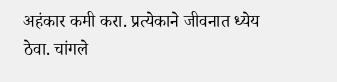अहंकार कमी करा. प्रत्येकाने जीवनात ध्येय ठेवा. चांगले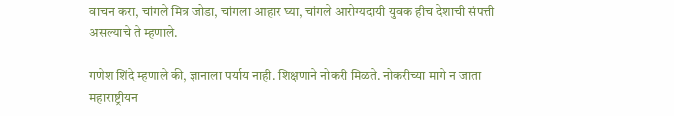वाचन करा, चांगले मित्र जोडा, चांगला आहार घ्या, चांगले आरोग्यदायी युवक हीच देशाची संपत्ती असल्याचे ते म्हणाले.

गणेश शिंदे म्हणाले की, ज्ञानाला पर्याय नाही. शिक्षणाने नोकरी मिळते. नोकरीच्या मागे न जाता महाराष्ट्रीयन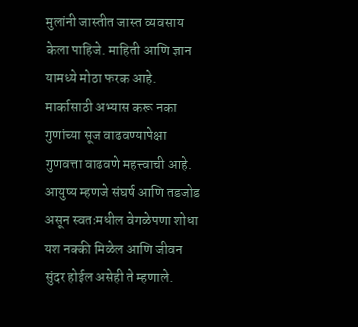मुलांनी जास्तीत जास्त व्यवसाय केला पाहिजे. माहिती आणि ज्ञान यामध्ये मोठा फरक आहे. मार्कासाठी अभ्यास करू नका गुणांच्या सूज वाढवण्यापेक्षा गुणवत्ता वाढवणे महत्त्वाची आहे. आयुष्य म्हणजे संघर्ष आणि तडजोड असून स्वतःमधील वेगळेपणा शोधा यश नक्की मिळेल आणि जीवन सुंदर होईल असेही ते म्हणाले.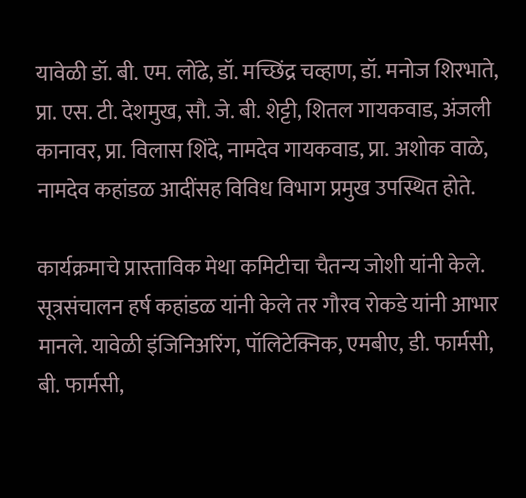यावेळी डॉ. बी. एम. लोंढे, डॉ. मच्छिंद्र चव्हाण, डॉ. मनोज शिरभाते, प्रा. एस. टी. देशमुख, सौ. जे. बी. शेट्टी, शितल गायकवाड, अंजली कानावर, प्रा. विलास शिंदे, नामदेव गायकवाड, प्रा. अशोक वाळे, नामदेव कहांडळ आदींसह विविध विभाग प्रमुख उपस्थित होते.

कार्यक्रमाचे प्रास्ताविक मेथा कमिटीचा चैतन्य जोशी यांनी केले. सूत्रसंचालन हर्ष कहांडळ यांनी केले तर गौरव रोकडे यांनी आभार मानले. यावेळी इंजिनिअरिंग, पॉलिटेक्निक, एमबीए, डी. फार्मसी, बी. फार्मसी,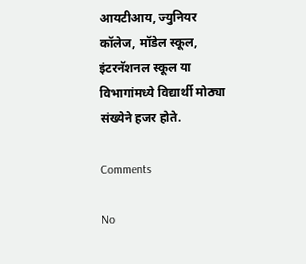आयटीआय, ज्युनियर कॉलेज, मॉडेल स्कूल, इंटरनॅशनल स्कूल या विभागांमध्ये विद्यार्थी मोठ्या संख्येने हजर होते.

Comments

No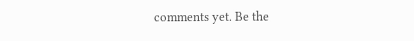comments yet. Be the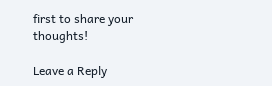first to share your thoughts!

Leave a Reply